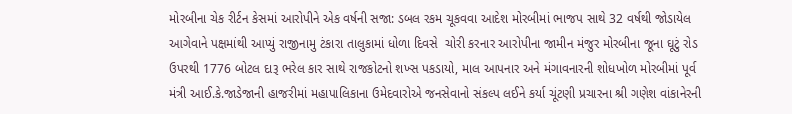મોરબીના ચેક રીર્ટન કેસમાં આરોપીને એક વર્ષની સજા: ડબલ રકમ ચૂકવવા આદેશ મોરબીમાં ભાજપ સાથે 32 વર્ષથી જોડાયેલ આગેવાને પક્ષમાંથી આપ્યું રાજીનામુ ટંકારા તાલુકામાં ધોળા દિવસે  ચોરી કરનાર આરોપીના જામીન મંજુર મોરબીના જૂના ઘૂટું રોડ ઉપરથી 1776 બોટલ દારૂ ભરેલ કાર સાથે રાજકોટનો શખ્સ પકડાયો, માલ આપનાર અને મંગાવનારની શોધખોળ મોરબીમાં પૂર્વ મંત્રી આઈ.કે.જાડેજાની હાજરીમાં મહાપાલિકાના ઉમેદવારોએ જનસેવાનો સંકલ્પ લઈને કર્યા ચૂંટણી પ્રચારના શ્રી ગણેશ વાંકાનેરની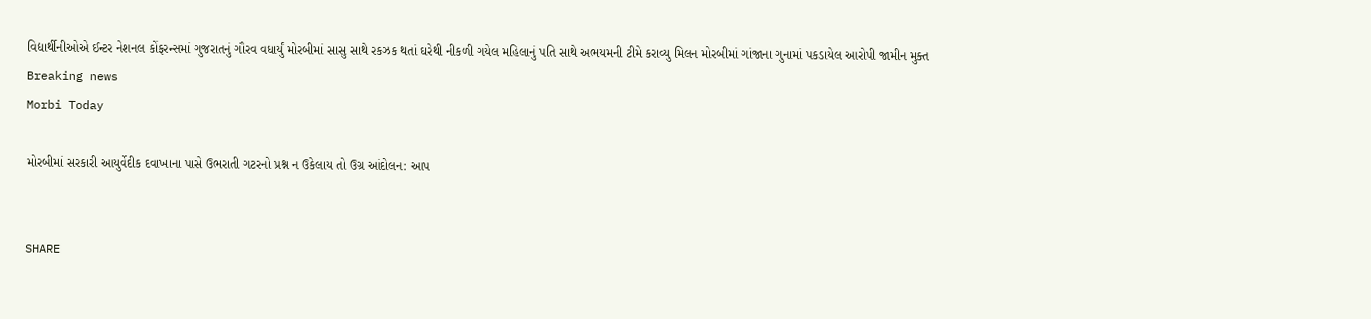વિદ્યાર્થીનીઓએ ઈન્ટર નેશનલ કોંફરન્સમાં ગુજરાતનું ગૌરવ વધાર્યું મોરબીમાં સાસુ સાથે રકઝક થતાં ઘરેથી નીકળી ગયેલ મહિલાનું પતિ સાથે અભયમની ટીમે કરાવ્યુ મિલન મોરબીમાં ગાંજાના ગુનામાં પકડાયેલ આરોપી જામીન મુક્ત
Breaking news
Morbi Today

મોરબીમાં સરકારી આયુર્વેદીક દવાખાના પાસે ઉભરાતી ગટરનો પ્રશ્ન ન ઉકેલાય તો ઉગ્ર આંદોલન: આપ


SHARE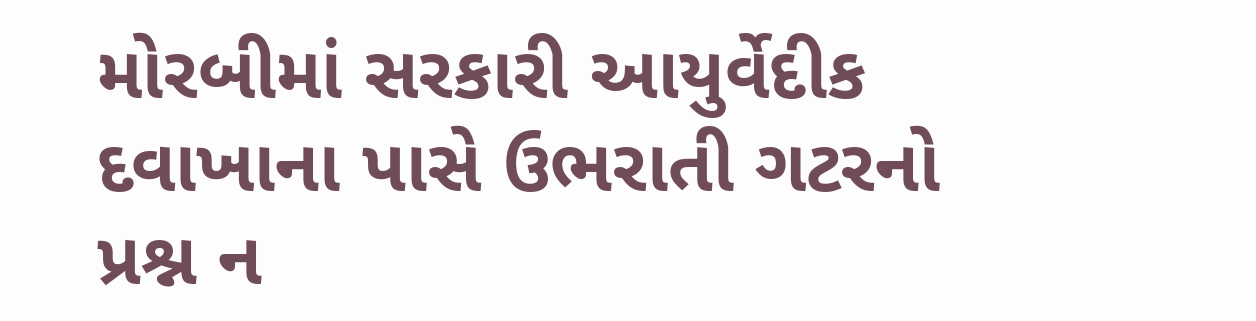મોરબીમાં સરકારી આયુર્વેદીક દવાખાના પાસે ઉભરાતી ગટરનો પ્રશ્ન ન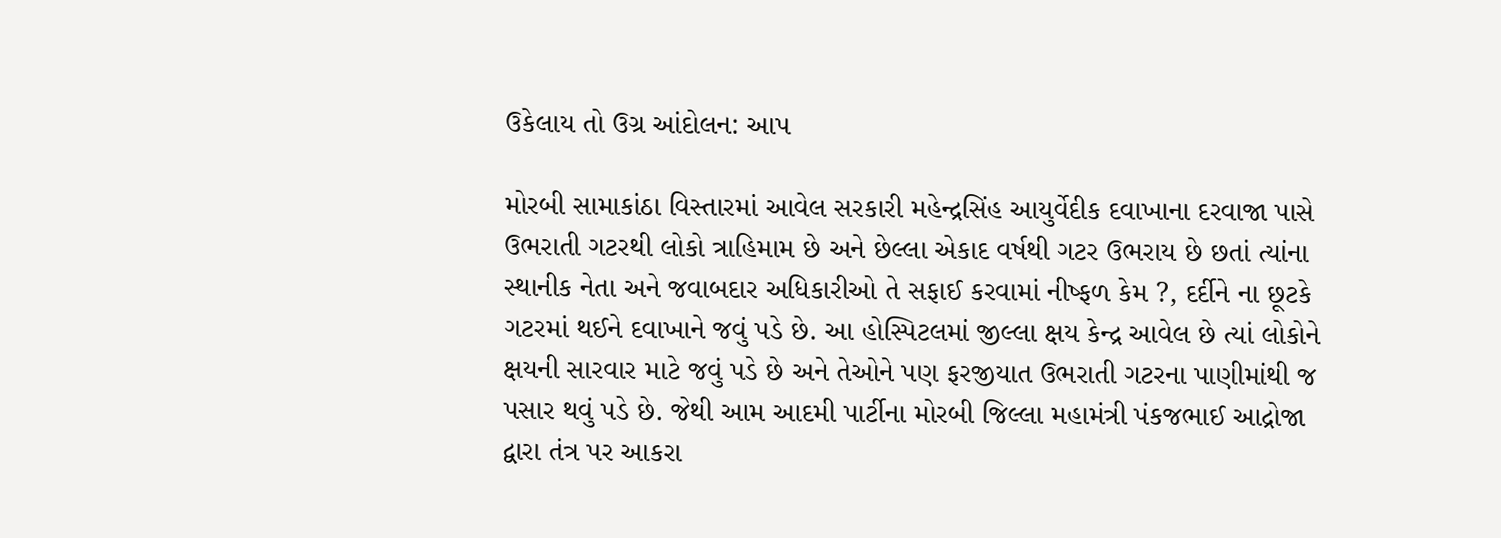ઉકેલાય તો ઉગ્ર આંદોલન: આપ

મોરબી સામાકાંઠા વિસ્તારમાં આવેલ સરકારી મહેન્દ્રસિંહ આયુર્વેદીક દવાખાના દરવાજા પાસે ઉભરાતી ગટરથી લોકો ત્રાહિમામ છે અને છેલ્લા એકાદ વર્ષથી ગટર ઉભરાય છે છતાં ત્યાંના સ્થાનીક નેતા અને જવાબદાર અધિકારીઓ તે સફાઈ કરવામાં નીષ્ફળ કેમ ?, દર્દીને ના છૂટકે ગટરમાં થઈને દવાખાને જવું પડે છે. આ હોસ્પિટલમાં જીલ્લા ક્ષય કેન્દ્ર આવેલ છે ત્યાં લોકોને ક્ષયની સારવાર માટે જવું પડે છે અને તેઓને પણ ફરજીયાત ઉભરાતી ગટરના પાણીમાંથી જ પસાર થવું પડે છે. જેથી આમ આદમી પાર્ટીના મોરબી જિલ્લા મહામંત્રી પંકજભાઈ આદ્રોજા દ્વારા તંત્ર પર આકરા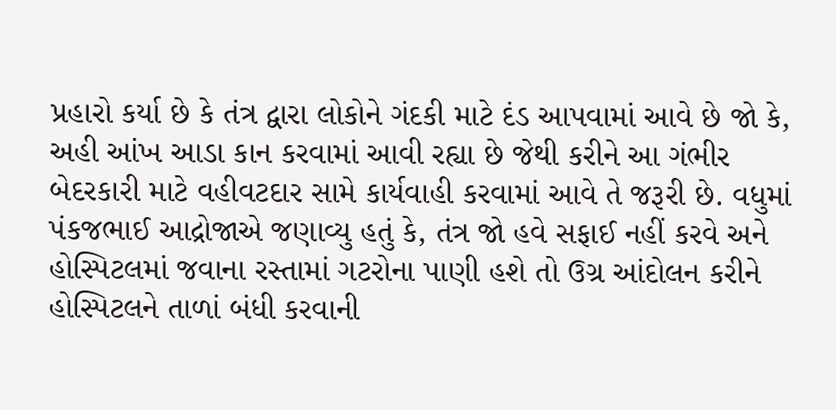પ્રહારો કર્યા છે કે તંત્ર દ્વારા લોકોને ગંદકી માટે દંડ આપવામાં આવે છે જો કે, અહી આંખ આડા કાન કરવામાં આવી રહ્યા છે જેથી કરીને આ ગંભીર બેદરકારી માટે વહીવટદાર સામે કાર્યવાહી કરવામાં આવે તે જરૂરી છે. વધુમાં પંકજભાઈ આદ્રોજાએ જણાવ્યુ હતું કે, તંત્ર જો હવે સફાઈ નહીં કરવે અને હોસ્પિટલમાં જવાના રસ્તામાં ગટરોના પાણી હશે તો ઉગ્ર આંદોલન કરીને હોસ્પિટલને તાળાં બંધી કરવાની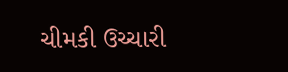ચીમકી ઉચ્ચારી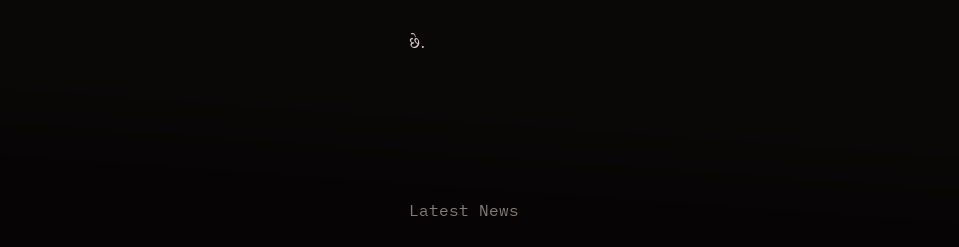છે.






Latest News